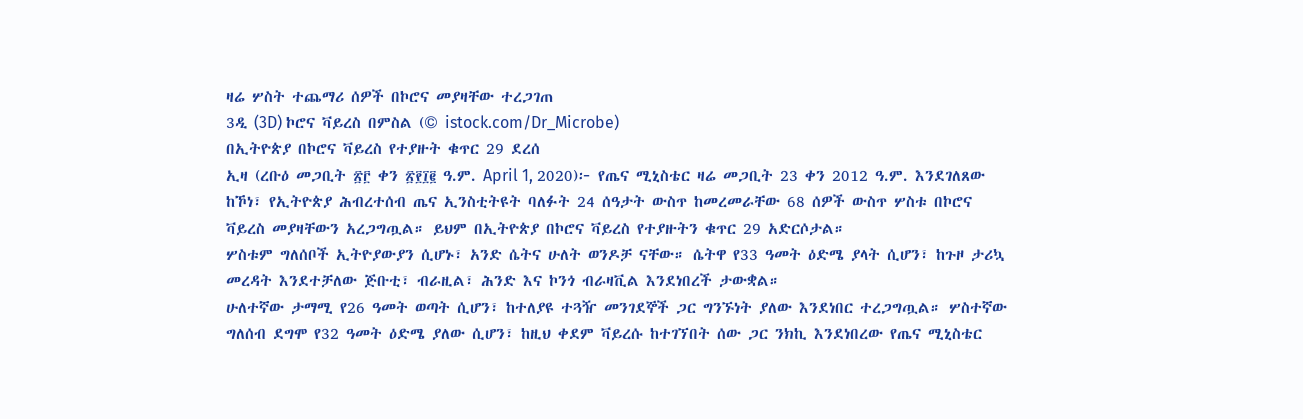ዛሬ ሦስት ተጨማሪ ሰዎች በኮሮና መያዛቸው ተረጋገጠ
3ዲ (3D) ኮሮና ቫይረስ በምስል (© istock.com/Dr_Microbe)
በኢትዮጵያ በኮሮና ቫይረስ የተያዙት ቁጥር 29 ደረሰ
ኢዛ (ረቡዕ መጋቢት ፳፫ ቀን ፳፻፲፪ ዓ.ም. April 1, 2020)፦ የጤና ሚኒስቴር ዛሬ መጋቢት 23 ቀን 2012 ዓ.ም. እንደገለጸው ከኾነ፣ የኢትዮጵያ ሕብረተሰብ ጤና ኢንስቲትዩት ባለፉት 24 ሰዓታት ውስጥ ከመረመራቸው 68 ሰዎች ውስጥ ሦስቱ በኮሮና ቫይረስ መያዛቸውን አረጋግጧል። ይህም በኢትዮጵያ በኮሮና ቫይረስ የተያዙትን ቁጥር 29 አድርሶታል።
ሦስቱም ግለሰቦች ኢትዮያውያን ሲሆኑ፣ አንድ ሴትና ሁለት ወንዶቻ ናቸው። ሴትዋ የ33 ዓመት ዕድሜ ያላት ሲሆን፣ ከጉዞ ታሪኳ መረዳት እንደተቻለው ጅቡቲ፣ ብራዚል፣ ሕንድ እና ኮንጎ ብራዛቪል እንደነበረች ታውቋል።
ሁለተኛው ታማሚ የ26 ዓመት ወጣት ሲሆን፣ ከተለያዩ ተጓዥ መንገደኞች ጋር ግንኙነት ያለው እንደነበር ተረጋግጧል። ሦስተኛው ግለሰብ ደግሞ የ32 ዓመት ዕድሜ ያለው ሲሆን፣ ከዚህ ቀደም ቫይረሱ ከተገኘበት ሰው ጋር ንክኪ እንደነበረው የጤና ሚኒስቴር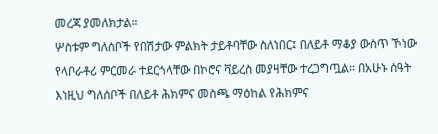መረጃ ያመለክታል።
ሦስቱም ግለሰቦች የበሽታው ምልክት ታይቶባቸው ስለነበር፤ በለይቶ ማቆያ ውስጥ ኾነው የላቦራቶሪ ምርመራ ተደርጎላቸው በኮሮና ቫይረስ መያዛቸው ተረጋግጧል። በአሁኑ ሰዓት እነዚህ ግለሰቦች በለይቶ ሕክምና መስጫ ማዕከል የሕክምና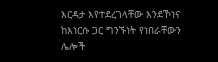እርዳታ እየተደረገላቸው እንደኾነና ከእነርሱ ጋር ግንኙነት የነበራቸውን ሌሎች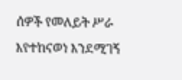ሰዎች የመለይት ሥራ እየተከናወነ እንደሚገኝ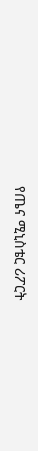የጤና ሚኒስቴር ሪፖርት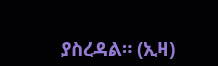ያስረዳል። (ኢዛ)